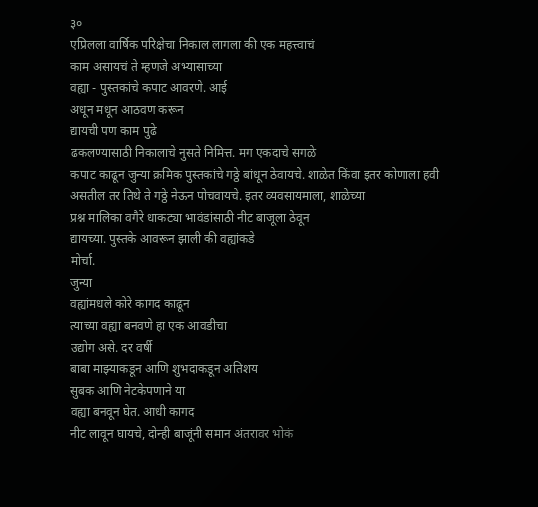३०
एप्रिलला वार्षिक परिक्षेचा निकाल लागला की एक महत्त्वाचं
काम असायचं ते म्हणजे अभ्यासाच्या
वह्या - पुस्तकांचे कपाट आवरणे. आई
अधून मधून आठवण करून
द्यायची पण काम पुढे
ढकलण्यासाठी निकालाचे नुसते निमित्त. मग एकदाचे सगळे
कपाट काढून जुन्या क्रमिक पुस्तकांचे गठ्ठे बांधून ठेवायचे. शाळेत किंवा इतर कोणाला हवी
असतील तर तिथे ते गठ्ठे नेऊन पोचवायचे. इतर व्यवसायमाला, शाळेच्या
प्रश्न मालिका वगैरे धाकट्या भावंडांसाठी नीट बाजूला ठेवून
द्यायच्या. पुस्तके आवरून झाली की वह्यांकडे
मोर्चा.
जुन्या
वह्यांमधले कोरे कागद काढून
त्याच्या वह्या बनवणे हा एक आवडीचा
उद्योग असे. दर वर्षी
बाबा माझ्याकडून आणि शुभदाकडून अतिशय
सुबक आणि नेटकेपणाने या
वह्या बनवून घेत. आधी कागद
नीट लावून घायचे, दोन्ही बाजूंनी समान अंतरावर भोकं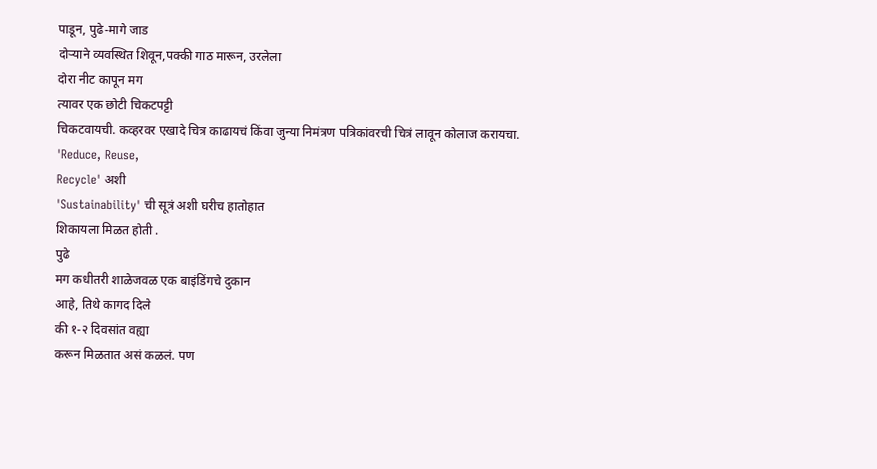पाडून, पुढे-मागे जाड
दोऱ्याने व्यवस्थित शिवून,पक्की गाठ मारून, उरलेला
दोरा नीट कापून मग
त्यावर एक छोटी चिकटपट्टी
चिकटवायची. कव्हरवर एखादे चित्र काढायचं किंवा जुन्या निमंत्रण पत्रिकांवरची चित्रं लावून कोलाज करायचा. 'Reduce, Reuse,
Recycle' अशी
'Sustainability' ची सूत्रं अशी घरीच हातोहात
शिकायला मिळत होती .
पुढे
मग कधीतरी शाळेजवळ एक बाइंडिंगचे दुकान
आहे, तिथे कागद दिले
की १-२ दिवसांत वह्या
करून मिळतात असं कळलं. पण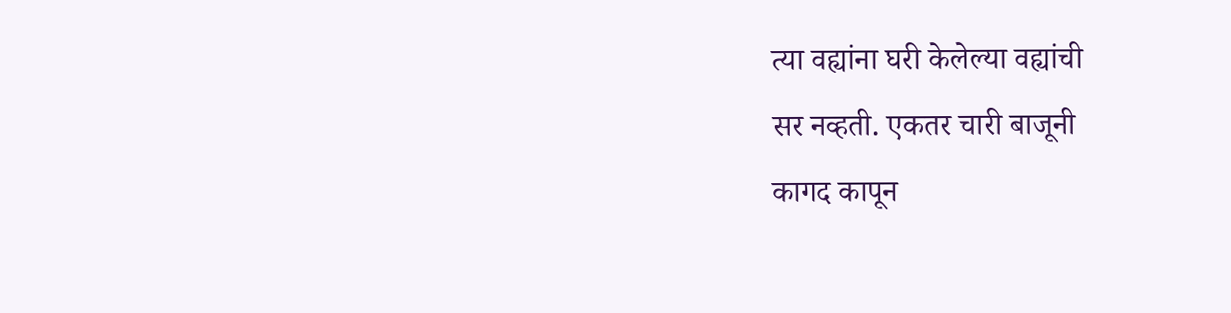त्या वह्यांना घरी केलेल्या वह्यांची
सर नव्हती. एकतर चारी बाजूनी
कागद कापून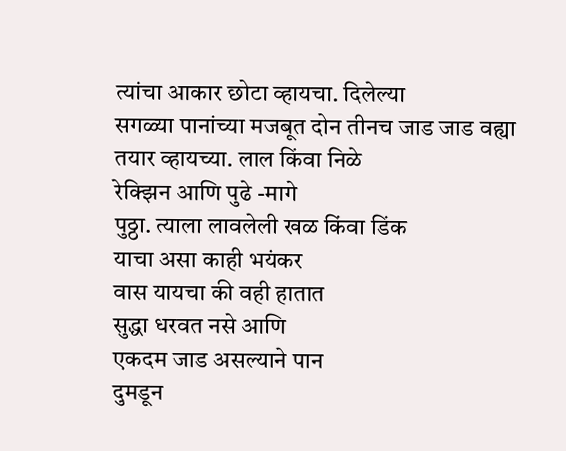त्यांचा आकार छोटा व्हायचा. दिलेल्या
सगळ्या पानांच्या मजबूत दोन तीनच जाड जाड वह्या
तयार व्हायच्या. लाल किंवा निळे
रेक्झिन आणि पुढे -मागे
पुठ्ठा. त्याला लावलेली खळ किंवा डिंक
याचा असा काही भयंकर
वास यायचा की वही हातात
सुद्धा धरवत नसे आणि
एकदम जाड असल्याने पान
दुमडून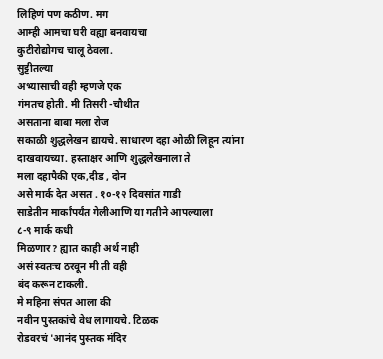लिहिणं पण कठीण. मग
आम्ही आमचा घरी वह्या बनवायचा
कुटीरोद्योगच चालू ठेवला.
सुट्टीतल्या
अभ्यासाची वही म्हणजे एक
गंमतच होती. मी तिसरी -चौथीत
असताना बाबा मला रोज
सकाळी शुद्धलेखन द्यायचे. साधारण दहा ओळी लिहून त्यांना दाखवायच्या. हस्ताक्षर आणि शुद्धलेखनाला ते
मला दहापैकी एक,दीड , दोन
असे मार्क देत असत . १०-१२ दिवसांत गाडी
साडेतीन मार्कांपर्यंत गेलीआणि या गतीने आपल्याला
८-९ मार्क कधी
मिळणार? ह्यात काही अर्थ नाही
असं स्वतःच ठरवून मी ती वही
बंद करून टाकली.
मे महिना संपत आला की
नवीन पुस्तकांचे वेध लागायचे. टिळक
रोडवरचं 'आनंद पुस्तक मंदिर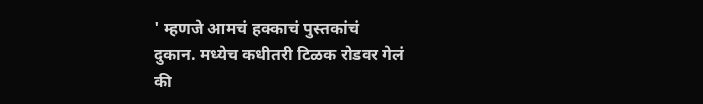' म्हणजे आमचं हक्काचं पुस्तकांचं
दुकान. मध्येच कधीतरी टिळक रोडवर गेलं
की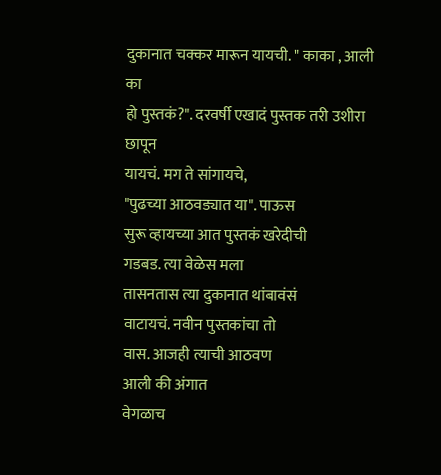दुकानात चक्कर मारून यायची. " काका , आली का
हो पुस्तकं?". दरवर्षी एखादं पुस्तक तरी उशीरा छापून
यायचं. मग ते सांगायचे,
"पुढच्या आठवड्यात या". पाऊस
सुरू व्हायच्या आत पुस्तकं खरेदीची
गडबड. त्या वेळेस मला
तासनतास त्या दुकानात थांबावंसं
वाटायचं. नवीन पुस्तकांचा तो
वास. आजही त्याची आठवण
आली की अंगात
वेगळाच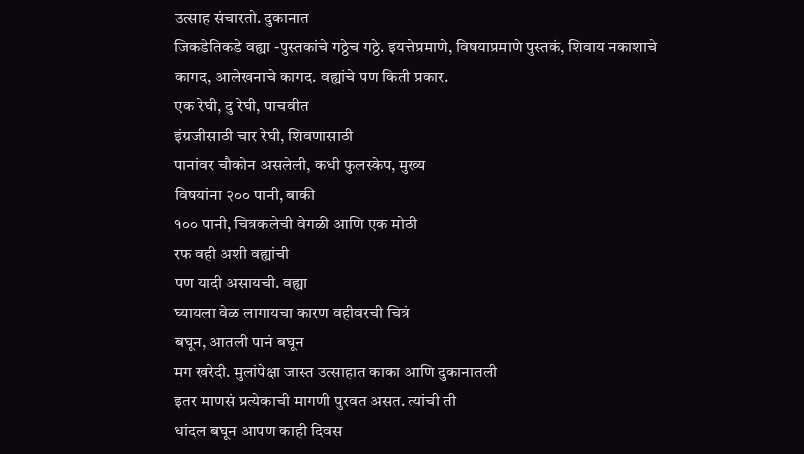उत्साह संचारतो. दुकानात
जिकडेतिकडे वह्या -पुस्तकांचे गठ्ठेच गठ्ठे. इयत्तेप्रमाणे, विषयाप्रमाणे पुस्तकं, शिवाय नकाशाचे कागद, आलेखनाचे कागद. वह्यांचे पण किती प्रकार.
एक रेघी, दु रेघी, पाचवीत
इंग्रजीसाठी चार रेघी, शिवणासाठी
पानांवर चौकोन असलेली, कधी फुलस्केप, मुख्य
विषयांना २०० पानी, बाकी
१०० पानी, चित्रकलेची वेगळी आणि एक मोठी
रफ वही अशी वह्यांची
पण यादी असायची. वह्या
घ्यायला वेळ लागायचा कारण वहीवरची चित्रं
बघून, आतली पानं बघून
मग खरेदी. मुलांपेक्षा जास्त उत्साहात काका आणि दुकानातली
इतर माणसं प्रत्येकाची मागणी पुरवत असत. त्यांची ती
धांदल बघून आपण काही दिवस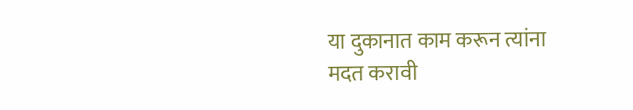या दुकानात काम करून त्यांना
मदत करावी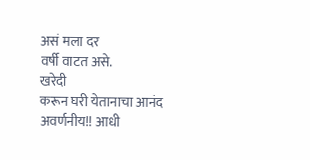असं मला दर
वर्षी वाटत असे.
खरेदी
करून घरी येतानाचा आनंद
अवर्णनीय!! आधी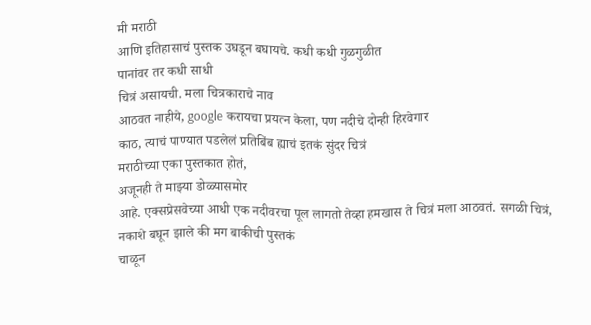मी मराठी
आणि इतिहासाचं पुस्तक उघडून बघायचे. कधी कधी गुळगुळीत
पानांवर तर कधी साधी
चित्रं असायची. मला चित्रकाराचे नाव
आठवत नाहीये, google करायचा प्रयत्न केला, पण नदीचे दोन्ही हिरवेगार
काठ, त्याचं पाण्यात पडलेलं प्रतिबिंब ह्याचं इतकं सुंदर चित्रं
मराठीच्या एका पुस्तकात होतं,
अजूनही ते माझ्या डोळ्यासमोर
आहे. एक्सप्रेसवेच्या आधी एक नदीवरचा पूल लागतो तेव्हा हमखास ते चित्रं मला आठवतं. सगळी चित्रं, नकाशे बघून झाले की मग बाकीची पुस्तकं
चाळून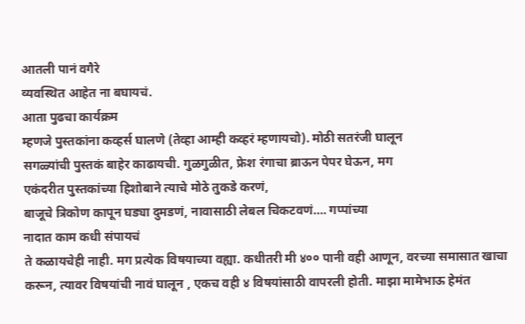आतली पानं वगैरे
व्यवस्थित आहेत ना बघायचं.
आता पुढचा कार्यक्रम
म्हणजे पुस्तकांना कव्हर्स घालणे (तेव्हा आम्ही कव्हरं म्हणायचो). मोठी सतरंजी घालून
सगळ्यांची पुस्तकं बाहेर काढायची. गुळगुळीत, फ्रेश रंगाचा ब्राऊन पेपर घेऊन, मग
एकंदरीत पुस्तकांच्या हिशोबाने त्याचे मोठे तुकडे करणं,
बाजूचे त्रिकोण कापून घड्या दुमडणं, नावासाठी लेबल चिकटवणं…. गप्पांच्या
नादात काम कधी संपायचं
ते कळायचेही नाही. मग प्रत्येक विषयाच्या वह्या. कधीतरी मी ४०० पानी वही आणून, वरच्या समासात खाचा करून, त्यावर विषयांची नावं घालून , एकच वही ४ विषयांसाठी वापरली होती. माझा मामेभाऊ हेमंत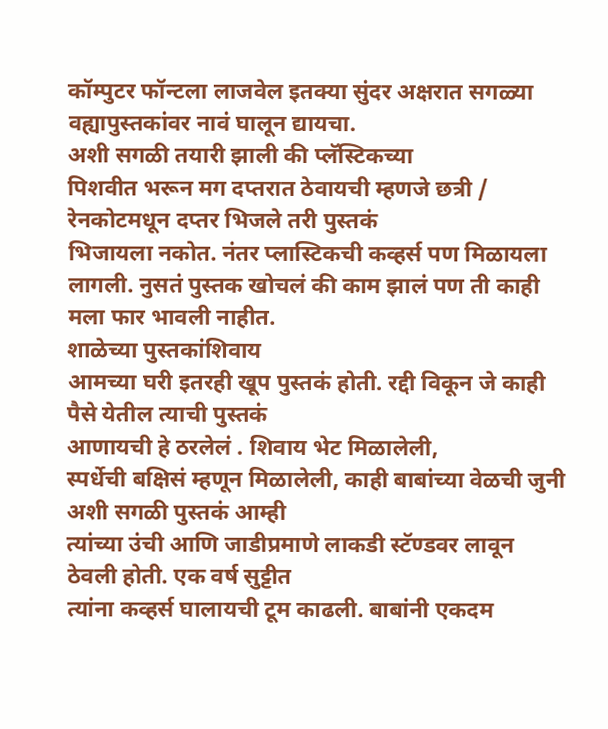कॉम्पुटर फॉन्टला लाजवेल इतक्या सुंदर अक्षरात सगळ्या वह्यापुस्तकांवर नावं घालून द्यायचा.
अशी सगळी तयारी झाली की प्लॅस्टिकच्या
पिशवीत भरून मग दप्तरात ठेवायची म्हणजे छत्री / रेनकोटमधून दप्तर भिजले तरी पुस्तकं
भिजायला नकोत. नंतर प्लास्टिकची कव्हर्स पण मिळायला लागली. नुसतं पुस्तक खोचलं की काम झालं पण ती काही मला फार भावली नाहीत.
शाळेच्या पुस्तकांशिवाय
आमच्या घरी इतरही खूप पुस्तकं होती. रद्दी विकून जे काही पैसे येतील त्याची पुस्तकं
आणायची हे ठरलेलं . शिवाय भेट मिळालेली,
स्पर्धेची बक्षिसं म्हणून मिळालेली, काही बाबांच्या वेळची जुनी अशी सगळी पुस्तकं आम्ही
त्यांच्या उंची आणि जाडीप्रमाणे लाकडी स्टॅण्डवर लावून ठेवली होती. एक वर्ष सुट्टीत
त्यांना कव्हर्स घालायची टूम काढली. बाबांनी एकदम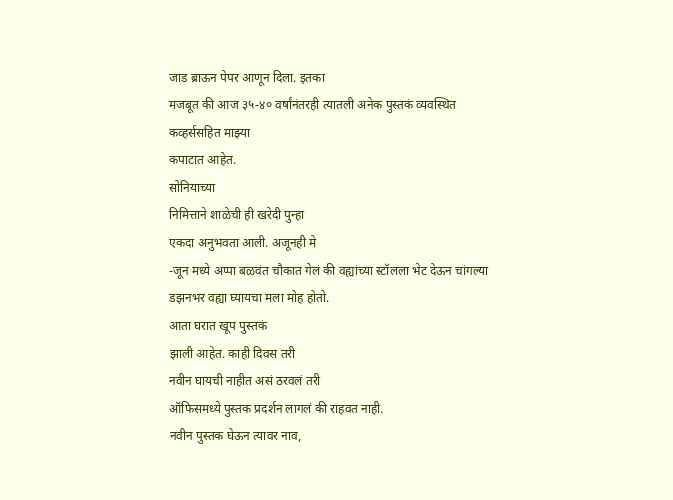जाड ब्राऊन पेपर आणून दिला. इतका
मजबूत की आज ३५-४० वर्षांनंतरही त्यातली अनेक पुस्तकं व्यवस्थित कव्हर्ससहित माझ्या
कपाटात आहेत.
सोनियाच्या
निमित्ताने शाळेची ही खरेदी पुन्हा
एकदा अनुभवता आली. अजूनही मे
-जून मध्ये अप्पा बळवंत चौकात गेलं की वह्यांच्या स्टॉलला भेट देऊन चांगल्या
डझनभर वह्या घ्यायचा मला मोह होतो.
आता घरात खूप पुस्तकं
झाली आहेत. काही दिवस तरी
नवीन घायची नाहीत असं ठरवलं तरी
ऑफिसमध्ये पुस्तक प्रदर्शन लागलं की राहवत नाही.
नवीन पुस्तक घेऊन त्यावर नाव,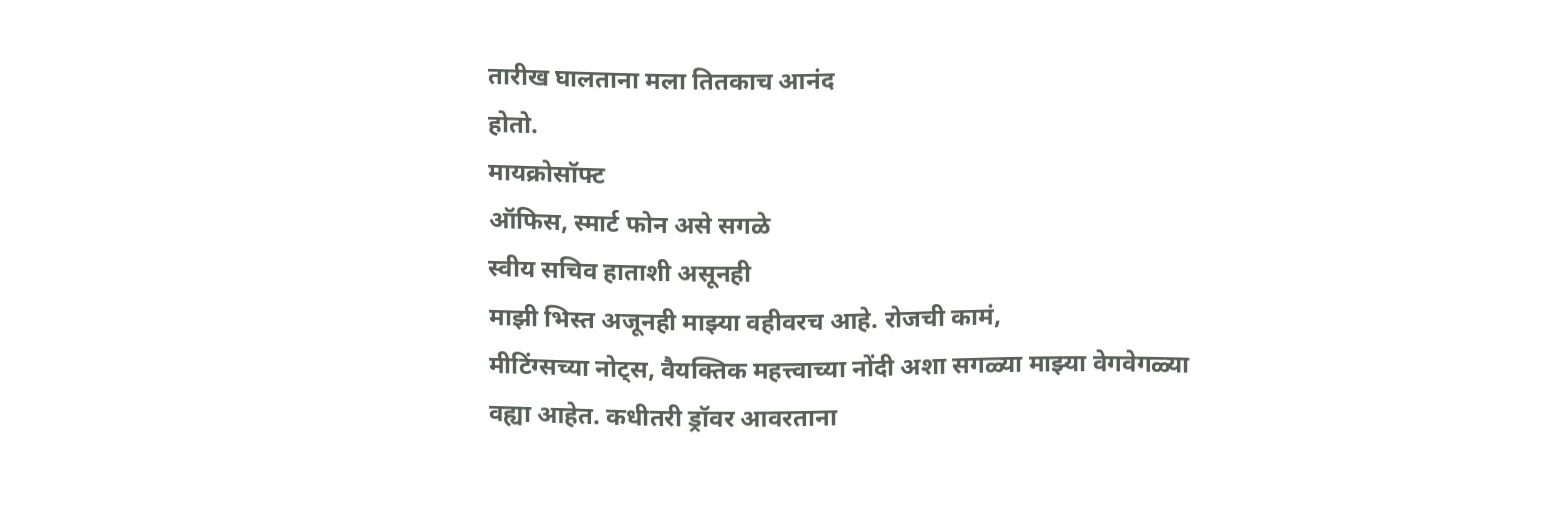तारीख घालताना मला तितकाच आनंद
होतो.
मायक्रोसॉफ्ट
ऑफिस, स्मार्ट फोन असे सगळे
स्वीय सचिव हाताशी असूनही
माझी भिस्त अजूनही माझ्या वहीवरच आहे. रोजची कामं,
मीटिंग्सच्या नोट्स, वैयक्तिक महत्त्वाच्या नोंदी अशा सगळ्या माझ्या वेगवेगळ्या
वह्या आहेत. कधीतरी ड्रॉवर आवरताना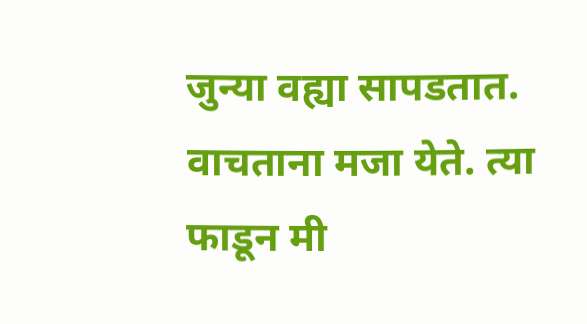जुन्या वह्या सापडतात. वाचताना मजा येते. त्या
फाडून मी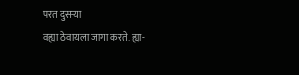परत दुसऱ्या
वह्या ठेवायला जागा करते. ह्या-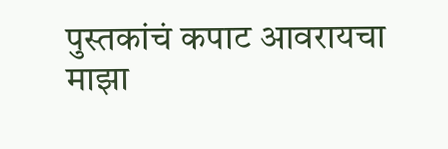पुस्तकांचं कपाट आवरायचा माझा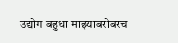उद्योग बहुधा माझ्याबरोबरच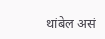थांबेल असं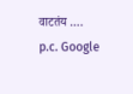वाटतंय .…
p.c. Google